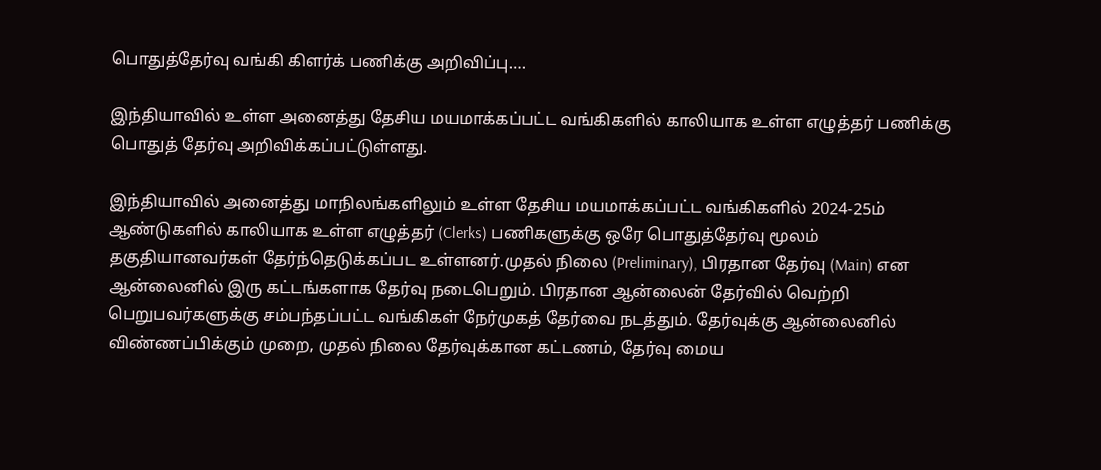பொதுத்தேர்வு வங்கி கிளர்க் பணிக்கு அறிவிப்பு….

இந்தியாவில் உள்ள அனைத்து தேசிய மயமாக்கப்பட்ட வங்கிகளில் காலியாக உள்ள எழுத்தர் பணிக்கு பொதுத் தேர்வு அறிவிக்கப்பட்டுள்ளது.

இந்தியாவில் அனைத்து மாநிலங்களிலும் உள்ள தேசிய மயமாக்கப்பட்ட வங்கிகளில் 2024-25ம் ஆண்டுகளில் காலியாக உள்ள எழுத்தர் (Clerks) பணிகளுக்கு ஒரே பொதுத்தேர்வு மூலம் தகுதியானவர்கள் தேர்ந்தெடுக்கப்பட உள்ளனர்.முதல் நிலை (Preliminary), பிரதான தேர்வு (Main) என ஆன்லைனில் இரு கட்டங்களாக தேர்வு நடைபெறும். பிரதான ஆன்லைன் தேர்வில் வெற்றி பெறுபவர்களுக்கு சம்பந்தப்பட்ட வங்கிகள் நேர்முகத் தேர்வை நடத்தும். தேர்வுக்கு ஆன்லைனில் விண்ணப்பிக்கும் முறை, முதல் நிலை தேர்வுக்கான கட்டணம், தேர்வு மைய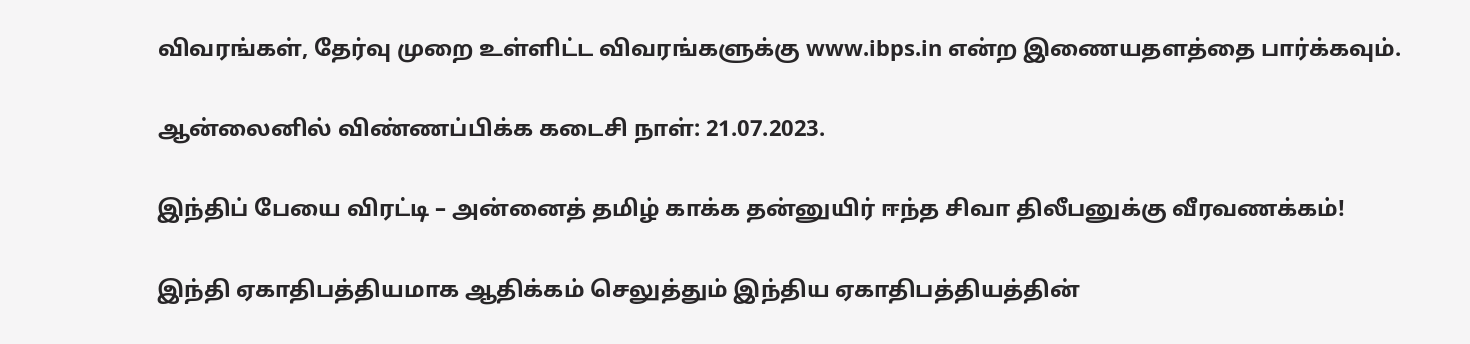விவரங்கள், தேர்வு முறை உள்ளிட்ட விவரங்களுக்கு www.ibps.in என்ற இணையதளத்தை பார்க்கவும்.

ஆன்லைனில் விண்ணப்பிக்க கடைசி நாள்: 21.07.2023.

இந்திப் பேயை விரட்டி – அன்னைத் தமிழ் காக்க தன்னுயிர் ஈந்த சிவா திலீபனுக்கு வீரவணக்கம்!

இந்தி ஏகாதிபத்தியமாக ஆதிக்கம் செலுத்தும் இந்திய ஏகாதிபத்தியத்தின்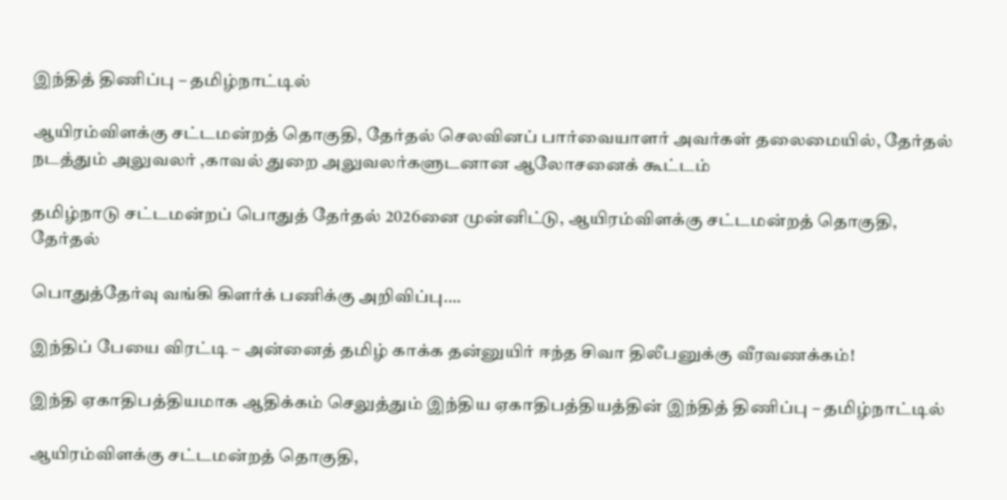இந்தித் திணிப்பு – தமிழ்நாட்டில்

ஆயிரம்விளக்கு சட்டமன்றத் தொகுதி, தேர்தல் செலவினப் பார்வையாளர் அவர்கள் தலைமையில், தேர்தல் நடத்தும் அலுவலர் ,காவல் துறை அலுவலர்களுடனான ஆலோசனைக் கூட்டம்

தமிழ்நாடு சட்டமன்றப் பொதுத் தேர்தல் 2026னை முன்னிட்டு, ஆயிரம்விளக்கு சட்டமன்றத் தொகுதி, தேர்தல்

பொதுத்தேர்வு வங்கி கிளர்க் பணிக்கு அறிவிப்பு….

இந்திப் பேயை விரட்டி – அன்னைத் தமிழ் காக்க தன்னுயிர் ஈந்த சிவா திலீபனுக்கு வீரவணக்கம்!

இந்தி ஏகாதிபத்தியமாக ஆதிக்கம் செலுத்தும் இந்திய ஏகாதிபத்தியத்தின் இந்தித் திணிப்பு – தமிழ்நாட்டில்

ஆயிரம்விளக்கு சட்டமன்றத் தொகுதி,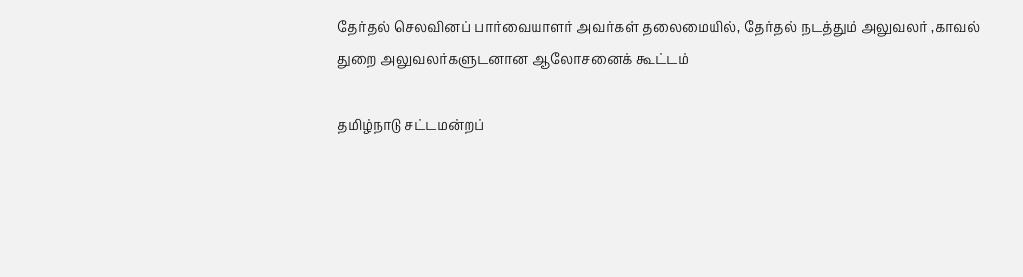தேர்தல் செலவினப் பார்வையாளர் அவர்கள் தலைமையில், தேர்தல் நடத்தும் அலுவலர் ,காவல் துறை அலுவலர்களுடனான ஆலோசனைக் கூட்டம்

தமிழ்நாடு சட்டமன்றப்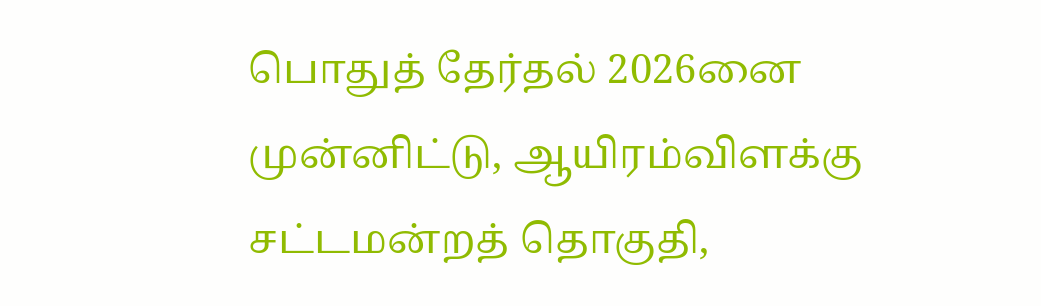பொதுத் தேர்தல் 2026னை முன்னிட்டு, ஆயிரம்விளக்கு சட்டமன்றத் தொகுதி,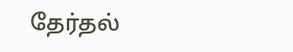தேர்தல்